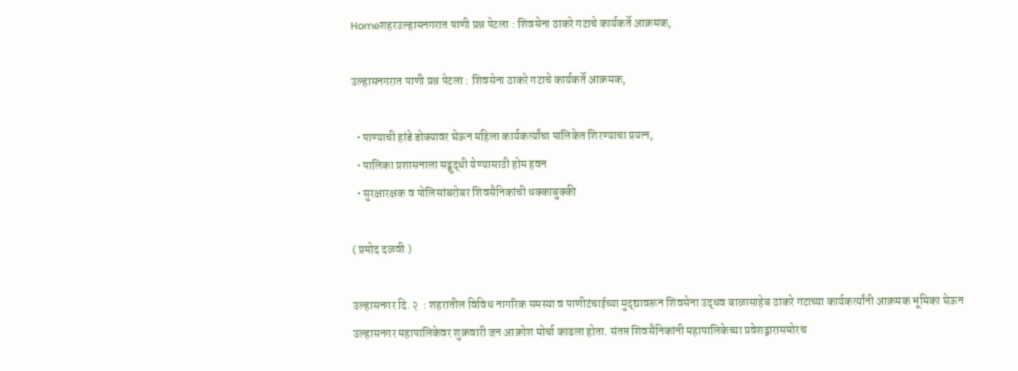Homeशहरउल्हासनगरात पाणी प्रश्न पेटला : शिवसेना ठाकरे गटाचे कार्यकर्ते आक्रमक,

उल्हासनगरात पाणी प्रश्न पेटला : शिवसेना ठाकरे गटाचे कार्यकर्ते आक्रमक,

  • पाण्याची हांडे डोक्यावर घेऊन महिला कार्यकर्त्यांचा पालिकेत शिरण्याचा प्रयत्न,
  • पालिका प्रशासनाला सद्बुद्धी येण्यासाठी होम हवन
  • सुरक्षारक्षक व पोलिसांबरोबर शिवसैनिकांची धक्काबुक्की

( प्रमोद दळवी )

उल्हासनगर दि. २  : शहरातील विविध नागरिक समस्या व पाणीटंचाईच्या मुद्द्यावरून शिवसेना उद्धव बाळासाहेब ठाकरे गटाच्या कार्यकर्त्यांनी आक्रमक भूमिका घेऊन उल्हासनगर महापालिकेवर शुक्रवारी जन आक्रोश मोर्चा काढला होता. संतप्त शिवसैनिकांनी महापालिकेच्या प्रवेशद्वारासमोरच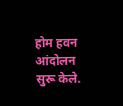होम हवन आंदोलन सुरू केले.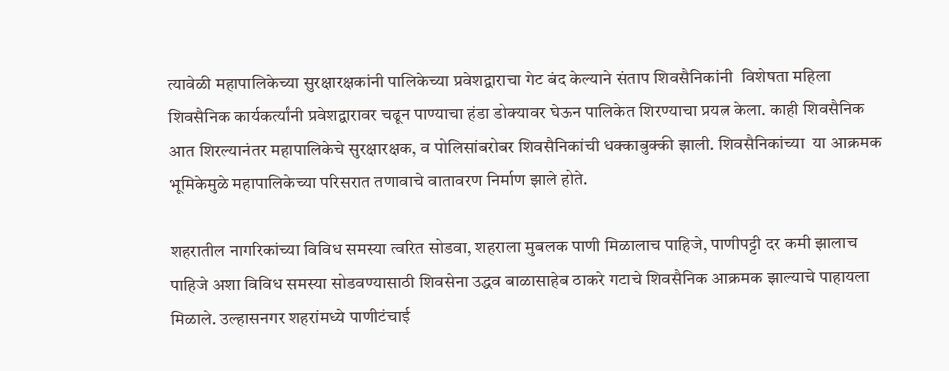त्यावेळी महापालिकेच्या सुरक्षारक्षकांनी पालिकेच्या प्रवेशद्वाराचा गेट बंद केल्याने संताप शिवसैनिकांनी  विशेषता महिला शिवसैनिक कार्यकर्त्यांनी प्रवेशद्वारावर चढून पाण्याचा हंडा डोक्यावर घेऊन पालिकेत शिरण्याचा प्रयत्न केला. काही शिवसैनिक आत शिरल्यानंतर महापालिकेचे सुरक्षारक्षक, व पोलिसांबरोबर शिवसैनिकांची धक्काबुक्की झाली. शिवसैनिकांच्या  या आक्रमक भूमिकेमुळे महापालिकेच्या परिसरात तणावाचे वातावरण निर्माण झाले होते.

शहरातील नागरिकांच्या विविध समस्या त्वरित सोडवा, शहराला मुबलक पाणी मिळालाच पाहिजे, पाणीपट्टी दर कमी झालाच पाहिजे अशा विविध समस्या सोडवण्यासाठी शिवसेना उद्धव बाळासाहेब ठाकरे गटाचे शिवसैनिक आक्रमक झाल्याचे पाहायला मिळाले. उल्हासनगर शहरांमध्ये पाणीटंचाई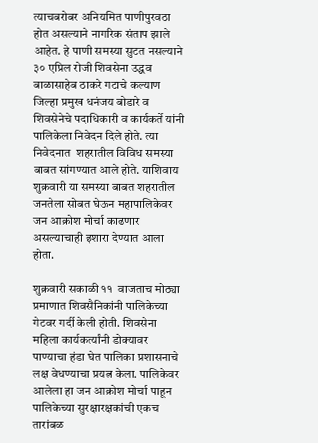त्याचबरोबर अनियमित पाणीपुरवठा होत असल्याने नागरिक संताप झाले आहेत. हे पाणी समस्या सुटत नसल्याने ३० एप्रिल रोजी शिवसेना उद्धव बाळासाहेब ठाकरे गटाचे कल्याण जिल्हा प्रमुख धनंजय बोडारे व शिवसेनेचे पदाधिकारी व कार्यकर्ते यांनी पालिकेला निवेदन दिले होते. त्या निवेदनात  शहरातील विविध समस्या बाबत सांगण्यात आले होते. याशिवाय शुक्रवारी या समस्या बाबत शहरातील जनतेला सोबत घेऊन महापालिकेवर जन आक्रोश मोर्चा काढणार असल्याचाही इशारा देण्यात आला होता.

शुक्रवारी सकाळी ११  वाजताच मोठ्या प्रमाणात शिवसैनिकांनी पालिकेच्या गेटवर गर्दी केली होती. शिवसेना महिला कार्यकर्त्यांनी डोक्यावर पाण्याचा हंडा घेत पालिका प्रशासनाचे  लक्ष वेधण्याचा प्रयत्न केला. पालिकेवर आलेला हा जन आक्रोश मोर्चा पाहून पालिकेच्या सुरक्षारक्षकांची एकच तारांबळ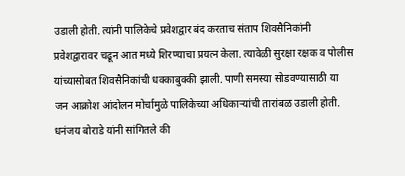उडाली होती. त्यांनी पालिकेचे प्रवेशद्वार बंद करताच संताप शिवसैनिकांनी प्रवेशद्वारावर चढून आत मध्ये शिरण्याचा प्रयत्न केला. त्यावेळी सुरक्षा रक्षक व पोलीस यांच्यासोबत शिवसैनिकांची धक्काबुक्की झाली. पाणी समस्या सोडवण्यासाठी या जन आक्रोश आंदोलन मोर्चामुळे पालिकेच्या अधिकाऱ्यांची तारांबळ उडाली होती. धनंजय बोराडे यांनी सांगितले की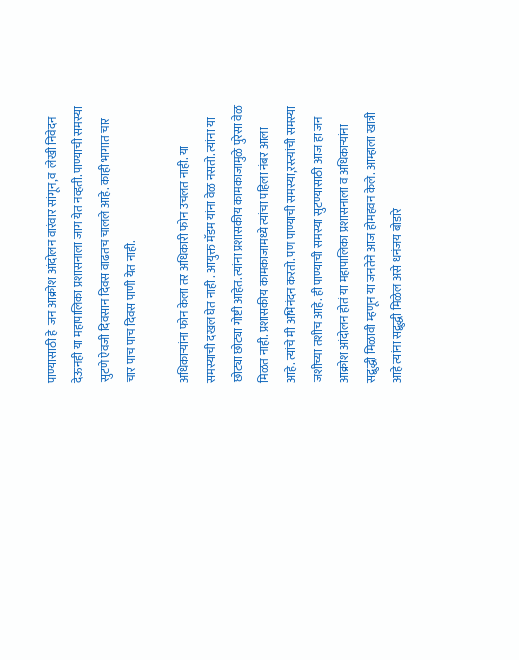पाण्यासाठी हे  जन आक्रोश आंदोलन वारंवार सांगून,व  लेखी निवेदन देऊनही या महापालिका प्रशासनाला जाग येत नव्हती. पाण्याची समस्या सुटणे ऐवजी दिवसान दिवस वाढतच चालले आहे. काही भागात चार चार पाच पाच दिवस पाणी येत नाही.

अधिकाऱ्यांना फोन केला तर अधिकारी फोन उचलत नाही. या समस्याची दखल घेत नाही . आयुक्त मॅडम यांना वेळ नसतो. त्यांना या छोट्या छोट्या गोष्टी आहेत. त्यांना प्रशासकीय कामकाजामुळे पुरेसा वेळ मिळत नाही. प्रशासकीय कामकाजामध्ये त्यांचा पहिला नंबर आला आहे. त्यांचे मी अभिनंदन करतो. पण पाण्याची समस्या,रस्त्यांची समस्या जशीच्या तशीच आहे. ही पाण्याची समस्या सुटण्यासाठी आज हा जन आक्रोश आंदोलन होतं या महापालिका प्रशासनाला व अधिकाऱ्यांना सद्बुद्धी मिळावी म्हणून या जनतेने आज होमहवन केले. आम्हाला खात्री आहे त्यांना सद्बुद्धी मिळेल असे धनंजय बोडारे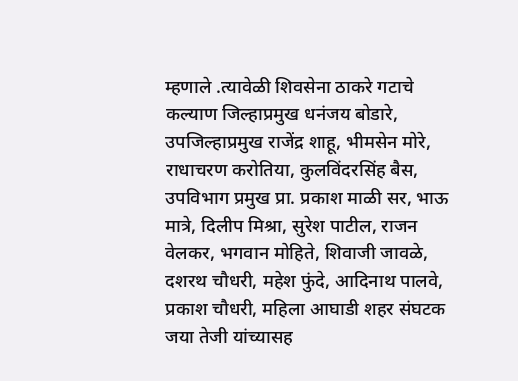म्हणाले .त्यावेळी शिवसेना ठाकरे गटाचे कल्याण जिल्हाप्रमुख धनंजय बोडारे, उपजिल्हाप्रमुख राजेंद्र शाहू, भीमसेन मोरे, राधाचरण करोतिया, कुलविंदरसिंह बैस, उपविभाग प्रमुख प्रा. प्रकाश माळी सर, भाऊ मात्रे, दिलीप मिश्रा, सुरेश पाटील, राजन वेलकर, भगवान मोहिते, शिवाजी जावळे, दशरथ चौधरी, महेश फुंदे, आदिनाथ पालवे, प्रकाश चौधरी, महिला आघाडी शहर संघटक जया तेजी यांच्यासह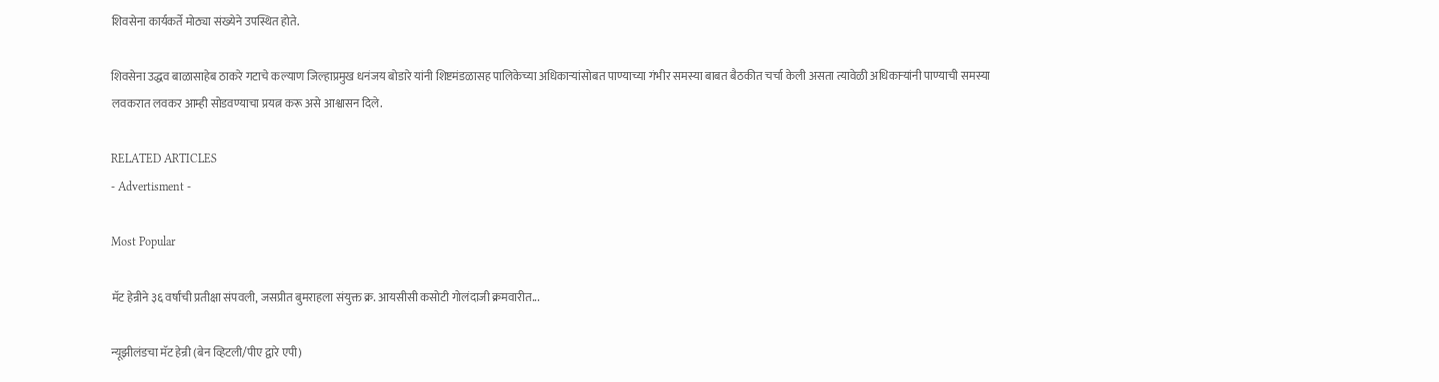शिवसेना कार्यकर्ते मोठ्या संख्येने उपस्थित होते.

शिवसेना उद्धव बाळासाहेब ठाकरे गटाचे कल्याण जिल्हाप्रमुख धनंजय बोडारे यांनी शिष्टमंडळासह पालिकेच्या अधिकाऱ्यांसोबत पाण्याच्या गंभीर समस्या बाबत बैठकीत चर्चा केली असता त्यावेळी अधिकाऱ्यांनी पाण्याची समस्या लवकरात लवकर आम्ही सोडवण्याचा प्रयत्न करू असे आश्वासन दिले.

RELATED ARTICLES
- Advertisment -

Most Popular

मॅट हेन्रीने ३६ वर्षांची प्रतीक्षा संपवली, जसप्रीत बुमराहला संयुक्त क्र. आयसीसी कसोटी गोलंदाजी क्रमवारीत...

न्यूझीलंडचा मॅट हेन्री (बेन व्हिटली/पीए द्वारे एपी)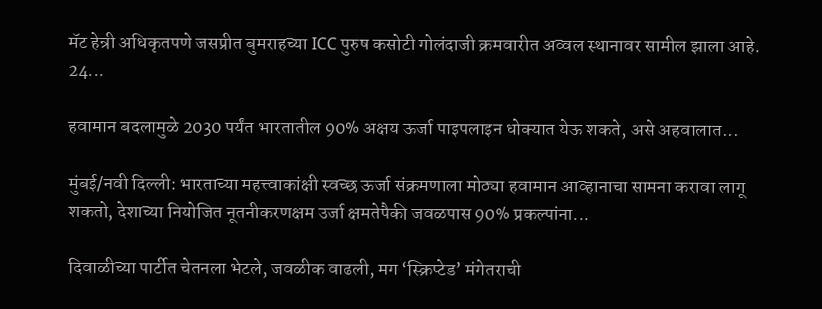मॅट हेन्री अधिकृतपणे जसप्रीत बुमराहच्या ICC पुरुष कसोटी गोलंदाजी क्रमवारीत अव्वल स्थानावर सामील झाला आहे. 24...

हवामान बदलामुळे 2030 पर्यंत भारतातील 90% अक्षय ऊर्जा पाइपलाइन धोक्यात येऊ शकते, असे अहवालात...

मुंबई/नवी दिल्ली: भारताच्या महत्त्वाकांक्षी स्वच्छ ऊर्जा संक्रमणाला मोठ्या हवामान आव्हानाचा सामना करावा लागू शकतो, देशाच्या नियोजित नूतनीकरणक्षम उर्जा क्षमतेपैकी जवळपास 90% प्रकल्पांना...

दिवाळीच्या पार्टीत चेतनला भेटले, जवळीक वाढली, मग ‘स्क्रिप्टेड’ मंगेतराची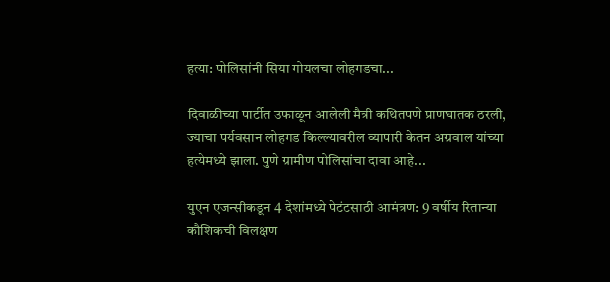हत्या: पोलिसांनी सिया गोयलचा लोहगडचा...

दिवाळीच्या पार्टीत उफाळून आलेली मैत्री कथितपणे प्राणघातक ठरली, ज्याचा पर्यवसान लोहगड किल्ल्यावरील व्यापारी केतन अग्रवाल यांच्या हत्येमध्ये झाला. पुणे ग्रामीण पोलिसांचा दावा आहे...

युएन एजन्सीकडून 4 देशांमध्ये पेटंटसाठी आमंत्रण: 9 वर्षीय रितान्या कौशिकची विलक्षण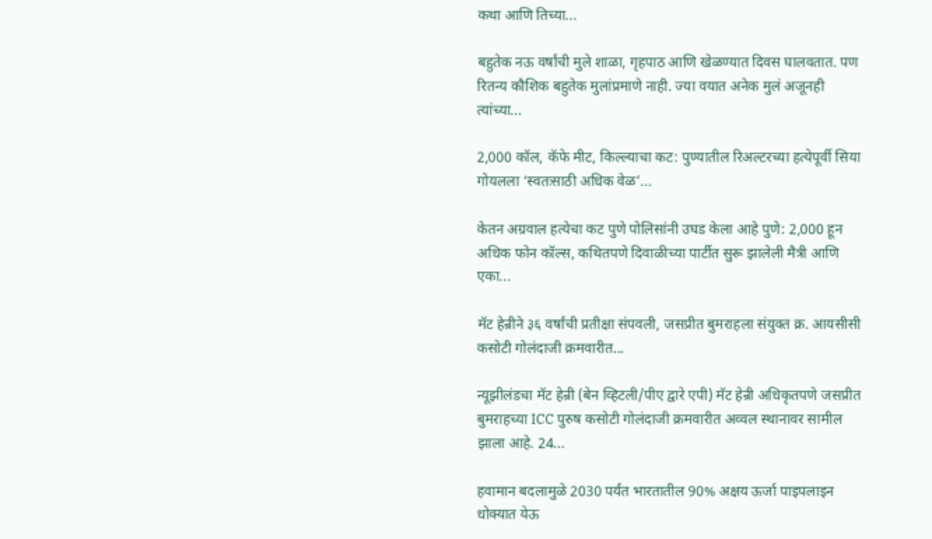कथा आणि तिच्या...

बहुतेक नऊ वर्षांची मुले शाळा, गृहपाठ आणि खेळण्यात दिवस घालवतात. पण रितन्य कौशिक बहुतेक मुलांप्रमाणे नाही. ज्या वयात अनेक मुलं अजूनही त्यांच्या...

2,000 कॉल, कॅफे मीट, किल्ल्याचा कट: पुण्यातील रिअल्टरच्या हत्येपूर्वी सिया गोयलला ‘स्वतःसाठी अधिक वेळ’...

केतन अग्रवाल हत्येचा कट पुणे पोलिसांनी उघड केला आहे पुणे: 2,000 हून अधिक फोन कॉल्स, कथितपणे दिवाळीच्या पार्टीत सुरू झालेली मैत्री आणि एका...

मॅट हेन्रीने ३६ वर्षांची प्रतीक्षा संपवली, जसप्रीत बुमराहला संयुक्त क्र. आयसीसी कसोटी गोलंदाजी क्रमवारीत...

न्यूझीलंडचा मॅट हेन्री (बेन व्हिटली/पीए द्वारे एपी) मॅट हेन्री अधिकृतपणे जसप्रीत बुमराहच्या ICC पुरुष कसोटी गोलंदाजी क्रमवारीत अव्वल स्थानावर सामील झाला आहे. 24...

हवामान बदलामुळे 2030 पर्यंत भारतातील 90% अक्षय ऊर्जा पाइपलाइन धोक्यात येऊ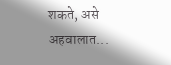शकते, असे अहवालात...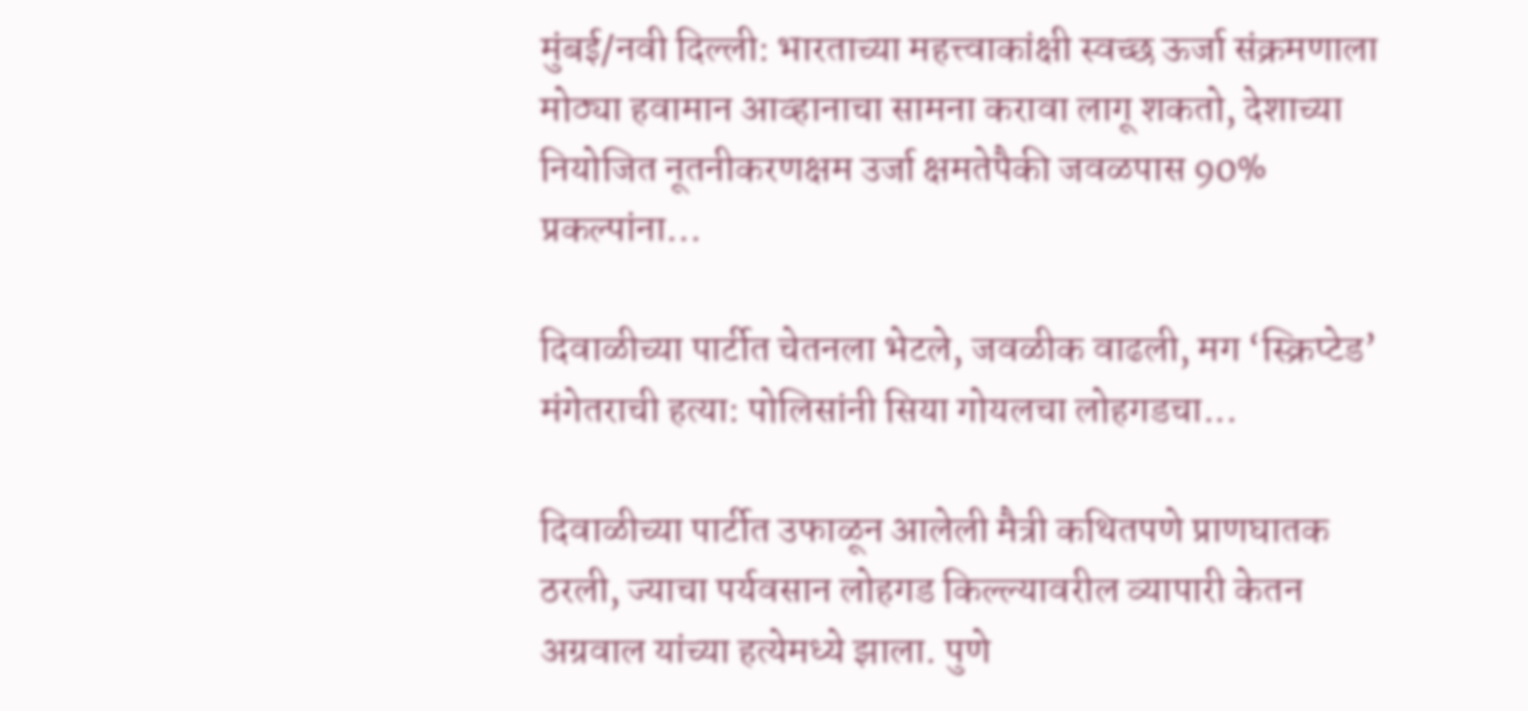मुंबई/नवी दिल्ली: भारताच्या महत्त्वाकांक्षी स्वच्छ ऊर्जा संक्रमणाला मोठ्या हवामान आव्हानाचा सामना करावा लागू शकतो, देशाच्या नियोजित नूतनीकरणक्षम उर्जा क्षमतेपैकी जवळपास 90% प्रकल्पांना...

दिवाळीच्या पार्टीत चेतनला भेटले, जवळीक वाढली, मग ‘स्क्रिप्टेड’ मंगेतराची हत्या: पोलिसांनी सिया गोयलचा लोहगडचा...

दिवाळीच्या पार्टीत उफाळून आलेली मैत्री कथितपणे प्राणघातक ठरली, ज्याचा पर्यवसान लोहगड किल्ल्यावरील व्यापारी केतन अग्रवाल यांच्या हत्येमध्ये झाला. पुणे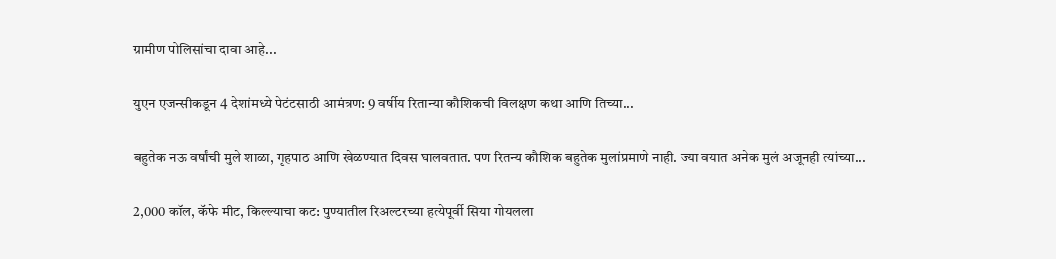ग्रामीण पोलिसांचा दावा आहे...

युएन एजन्सीकडून 4 देशांमध्ये पेटंटसाठी आमंत्रण: 9 वर्षीय रितान्या कौशिकची विलक्षण कथा आणि तिच्या...

बहुतेक नऊ वर्षांची मुले शाळा, गृहपाठ आणि खेळण्यात दिवस घालवतात. पण रितन्य कौशिक बहुतेक मुलांप्रमाणे नाही. ज्या वयात अनेक मुलं अजूनही त्यांच्या...

2,000 कॉल, कॅफे मीट, किल्ल्याचा कट: पुण्यातील रिअल्टरच्या हत्येपूर्वी सिया गोयलला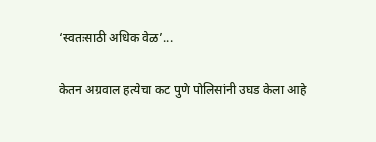‘स्वतःसाठी अधिक वेळ’...

केतन अग्रवाल हत्येचा कट पुणे पोलिसांनी उघड केला आहे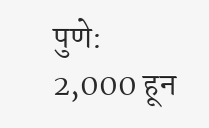पुणे: 2,000 हून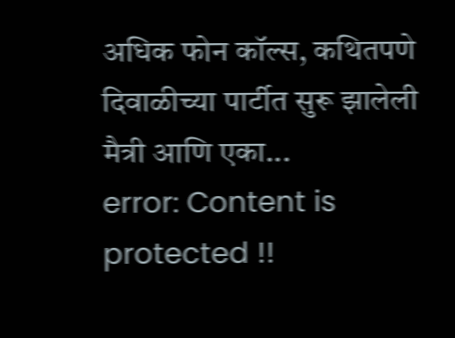अधिक फोन कॉल्स, कथितपणे दिवाळीच्या पार्टीत सुरू झालेली मैत्री आणि एका...
error: Content is protected !!